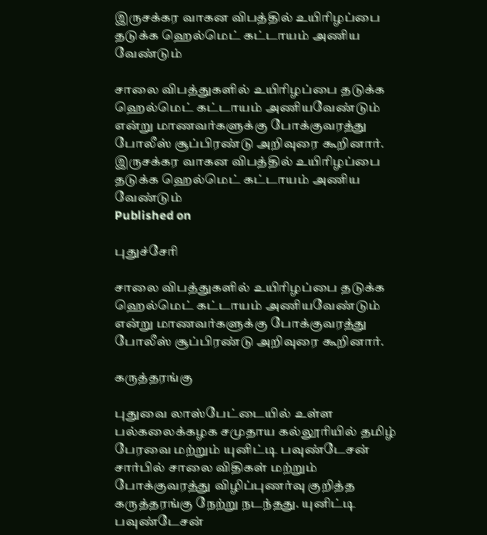இருசக்கர வாகன விபத்தில் உயிரிழப்பை தடுக்க ஹெல்மெட் கட்டாயம் அணிய வேண்டும்

சாலை விபத்துகளில் உயிரிழப்பை தடுக்க ஹெல்மெட் கட்டாயம் அணியவேண்டும் என்று மாணவர்களுக்கு போக்குவரத்து போலீஸ் சூப்பிரண்டு அறிவுரை கூறினார்.
இருசக்கர வாகன விபத்தில் உயிரிழப்பை தடுக்க ஹெல்மெட் கட்டாயம் அணிய வேண்டும்
Published on

புதுச்சேரி

சாலை விபத்துகளில் உயிரிழப்பை தடுக்க ஹெல்மெட் கட்டாயம் அணியவேண்டும் என்று மாணவர்களுக்கு போக்குவரத்து போலீஸ் சூப்பிரண்டு அறிவுரை கூறினார்.

கருத்தரங்கு

புதுவை லாஸ்பேட்டையில் உள்ள பல்கலைக்கழக சமுதாய கல்லூரியில் தமிழ் பேரவை மற்றும் யுனிட்டி பவுண்டேசன் சார்பில் சாலை விதிகள் மற்றும் போக்குவரத்து விழிப்புணர்வு குறித்த கருத்தரங்கு நேற்று நடந்தது. யுனிட்டி பவுண்டேசன்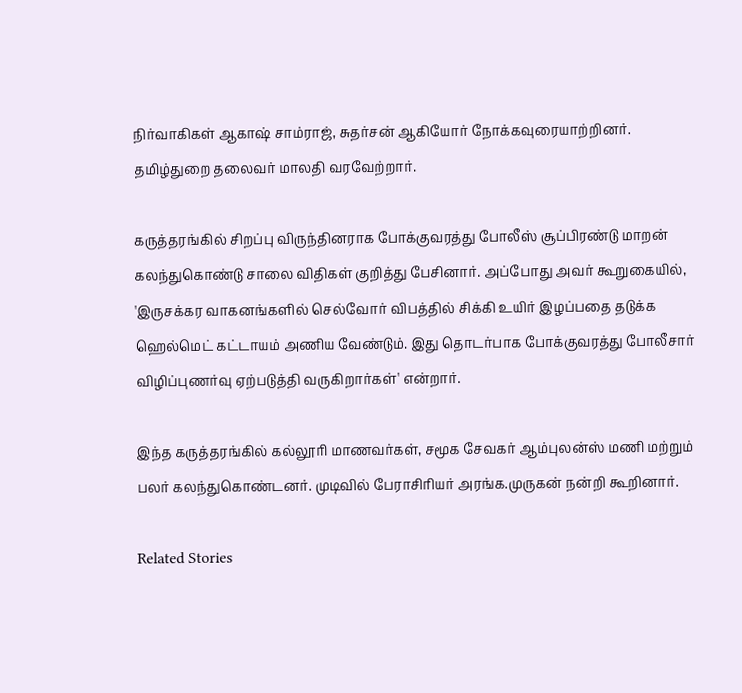நிர்வாகிகள் ஆகாஷ் சாம்ராஜ், சுதர்சன் ஆகியோர் நோக்கவுரையாற்றினர். தமிழ்துறை தலைவர் மாலதி வரவேற்றார்.

கருத்தரங்கில் சிறப்பு விருந்தினராக போக்குவரத்து போலீஸ் சூப்பிரண்டு மாறன் கலந்துகொண்டு சாலை விதிகள் குறித்து பேசினார். அப்போது அவர் கூறுகையில், 'இருசக்கர வாகனங்களில் செல்வோர் விபத்தில் சிக்கி உயிர் இழப்பதை தடுக்க ஹெல்மெட் கட்டாயம் அணிய வேண்டும். இது தொடர்பாக போக்குவரத்து போலீசார் விழிப்புணர்வு ஏற்படுத்தி வருகிறார்கள்' என்றார்.

இந்த கருத்தரங்கில் கல்லூரி மாணவர்கள், சமூக சேவகர் ஆம்புலன்ஸ் மணி மற்றும் பலர் கலந்துகொண்டனர். முடிவில் பேராசிரியர் அரங்க.முருகன் நன்றி கூறினார்.

Related Stories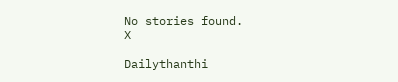No stories found.
X

Dailythanthi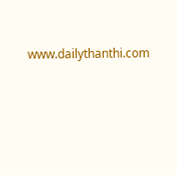www.dailythanthi.com